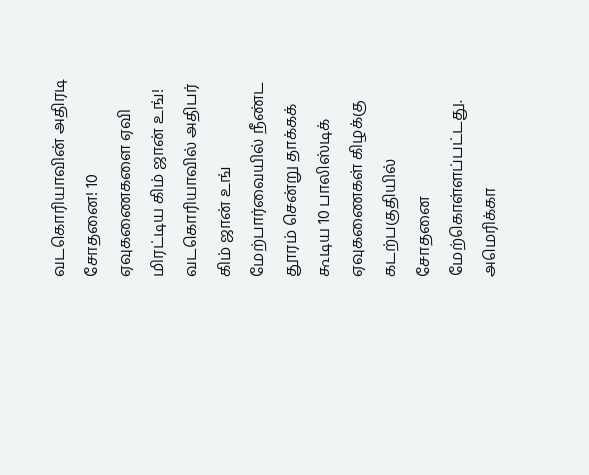வடகொரியாவின் அதிரடி சோதனை! 10 ஏவுகணைகளை ஏவி மிரட்டிய கிம் ஜான் உங்!
வடகொரியாவில் அதிபர் கிம் ஜான் உங் மேற்பார்வையில் நீண்ட தூரம் சென்று தாக்கக் கூடிய 10 பாலிஸ்டிக் ஏவுகணைகள் கிழக்கு கடற்பகுதியில் சோதனை மேற்கொள்ளப்பட்டது.
அமெரிக்கா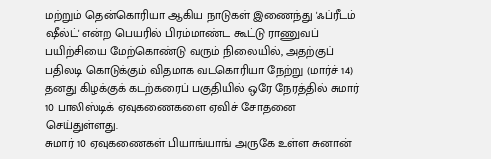மற்றும் தென்கொரியா ஆகிய நாடுகள் இணைந்து 'ஃப்ரீடம் ஷீல்ட்' என்ற பெயரில் பிரம்மாண்ட கூட்டு ராணுவப் பயிற்சியை மேற்கொண்டு வரும் நிலையில், அதற்குப் பதிலடி கொடுக்கும் விதமாக வடகொரியா நேற்று (மார்ச் 14) தனது கிழக்குக் கடற்கரைப் பகுதியில் ஒரே நேரத்தில் சுமார் 10 பாலிஸ்டிக் ஏவுகணைகளை ஏவிச் சோதனை செய்துள்ளது.
சுமார் 10 ஏவுகணைகள் பியாங்யாங் அருகே உள்ள சுனான்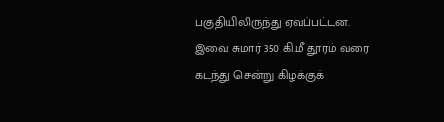பகுதியிலிருந்து ஏவப்பட்டன. இவை சுமார் 350 கி.மீ தூரம் வரை கடந்து சென்று கிழக்குக்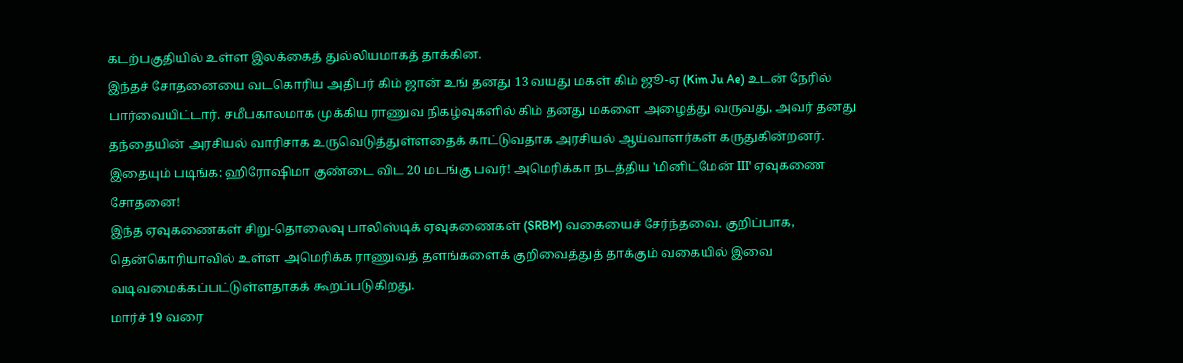கடற்பகுதியில் உள்ள இலக்கைத் துல்லியமாகத் தாக்கின.
இந்தச் சோதனையை வடகொரிய அதிபர் கிம் ஜான் உங் தனது 13 வயது மகள் கிம் ஜூ-ஏ (Kim Ju Ae) உடன் நேரில் பார்வையிட்டார். சமீபகாலமாக முக்கிய ராணுவ நிகழ்வுகளில் கிம் தனது மகளை அழைத்து வருவது, அவர் தனது தந்தையின் அரசியல் வாரிசாக உருவெடுத்துள்ளதைக் காட்டுவதாக அரசியல் ஆய்வாளர்கள் கருதுகின்றனர்.
இதையும் படிங்க: ஹிரோஷிமா குண்டை விட 20 மடங்கு பவர்! அமெரிக்கா நடத்திய 'மினிட்மேன் III' ஏவுகணை சோதனை!
இந்த ஏவுகணைகள் சிறு-தொலைவு பாலிஸ்டிக் ஏவுகணைகள் (SRBM) வகையைச் சேர்ந்தவை. குறிப்பாக, தென்கொரியாவில் உள்ள அமெரிக்க ராணுவத் தளங்களைக் குறிவைத்துத் தாக்கும் வகையில் இவை வடிவமைக்கப்பட்டுள்ளதாகக் கூறப்படுகிறது.
மார்ச் 19 வரை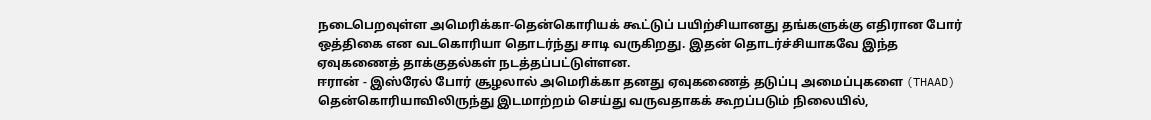நடைபெறவுள்ள அமெரிக்கா-தென்கொரியக் கூட்டுப் பயிற்சியானது தங்களுக்கு எதிரான போர் ஒத்திகை என வடகொரியா தொடர்ந்து சாடி வருகிறது. இதன் தொடர்ச்சியாகவே இந்த ஏவுகணைத் தாக்குதல்கள் நடத்தப்பட்டுள்ளன.
ஈரான் - இஸ்ரேல் போர் சூழலால் அமெரிக்கா தனது ஏவுகணைத் தடுப்பு அமைப்புகளை (THAAD) தென்கொரியாவிலிருந்து இடமாற்றம் செய்து வருவதாகக் கூறப்படும் நிலையில்,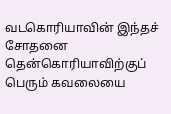வடகொரியாவின் இந்தச் சோதனை தென்கொரியாவிற்குப் பெரும் கவலையை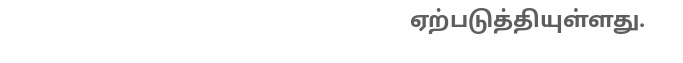ஏற்படுத்தியுள்ளது.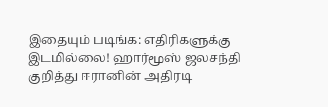இதையும் படிங்க: எதிரிகளுக்கு இடமில்லை! ஹார்மூஸ் ஜலசந்தி குறித்து ஈரானின் அதிரடி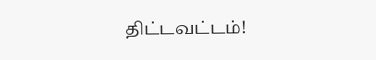திட்டவட்டம்!